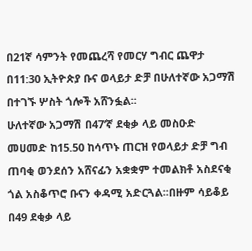በ21ኛ ሳምንት የመጨረሻ የመርሃ ግብር ጨዋታ በ11:30 ኢትዮጵያ ቡና ወላይታ ድቻ በሁለተኛው አጋማሽ በተገኙ ሦስት ጎሎች አሸንፏል፡፡
ሁለተኛው አጋማሽ በ47’ኛ ደቂቃ ላይ መስዑድ መሀመድ ከ15.50 ከሳጥኑ ጠርዝ የወላይታ ድቻ ግብ ጠባቂ ወንደሰን አሸናፊን አቋቋም ተመልክቶ አስደናቂ ጎል አስቆጥሮ ቡናን ቀዳሚ አድርጓል፡፡በዙም ሳይቆይ በ49 ደቂቃ ላይ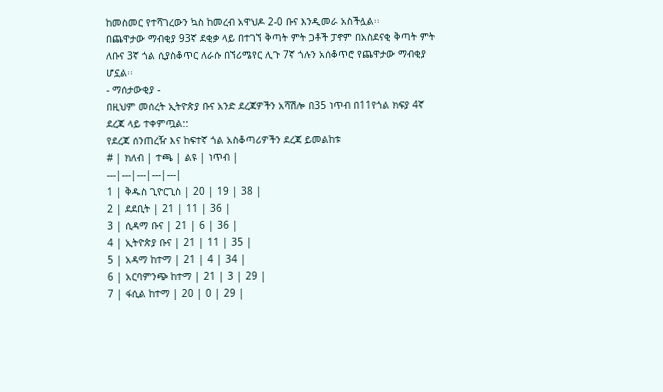ከመስመር የተሻገረውን ኳስ ከመረብ አዋህዶ 2-0 ቡና እንዲመራ አስችሏል፡፡
በጨዋታው ማብቂያ 93ኛ ደቂቃ ላይ በተገኘ ቅጣት ምት ጋቶች ፓኖም በአስደናቂ ቅጣት ምት ለቡና 3ኛ ጎል ሲያስቆጥር ለራሱ በኘሪሜየር ሊጉ 7ኛ ጎሉን አሰቆጥሮ የጨዋታው ማብቂያ ሆኗል፡፡
- ማሰታውቂያ -
በዚህም መሰረት ኢትዮጵያ ቡና አንድ ደረጃዎችን አሻሽሎ በ35 ነጥብ በ11የጎል ክፍያ 4ኛ ደረጃ ላይ ተቀምጧል::
የደረጃ ሰንጠረዥ እና ከፍተኛ ጎል አስቆጣሪዎችን ደረጃ ይመልከቱ
# | ክለብ | ተጫ | ልዩ | ነጥብ |
---|---|---|---|---|
1 | ቅዱስ ጊዮርጊስ | 20 | 19 | 38 |
2 | ደደቢት | 21 | 11 | 36 |
3 | ሲዳማ ቡና | 21 | 6 | 36 |
4 | ኢትዮጵያ ቡና | 21 | 11 | 35 |
5 | አዳማ ከተማ | 21 | 4 | 34 |
6 | አርባምንጭ ከተማ | 21 | 3 | 29 |
7 | ፋሲል ከተማ | 20 | 0 | 29 |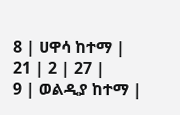8 | ሀዋሳ ከተማ |
21 | 2 | 27 |
9 | ወልዲያ ከተማ |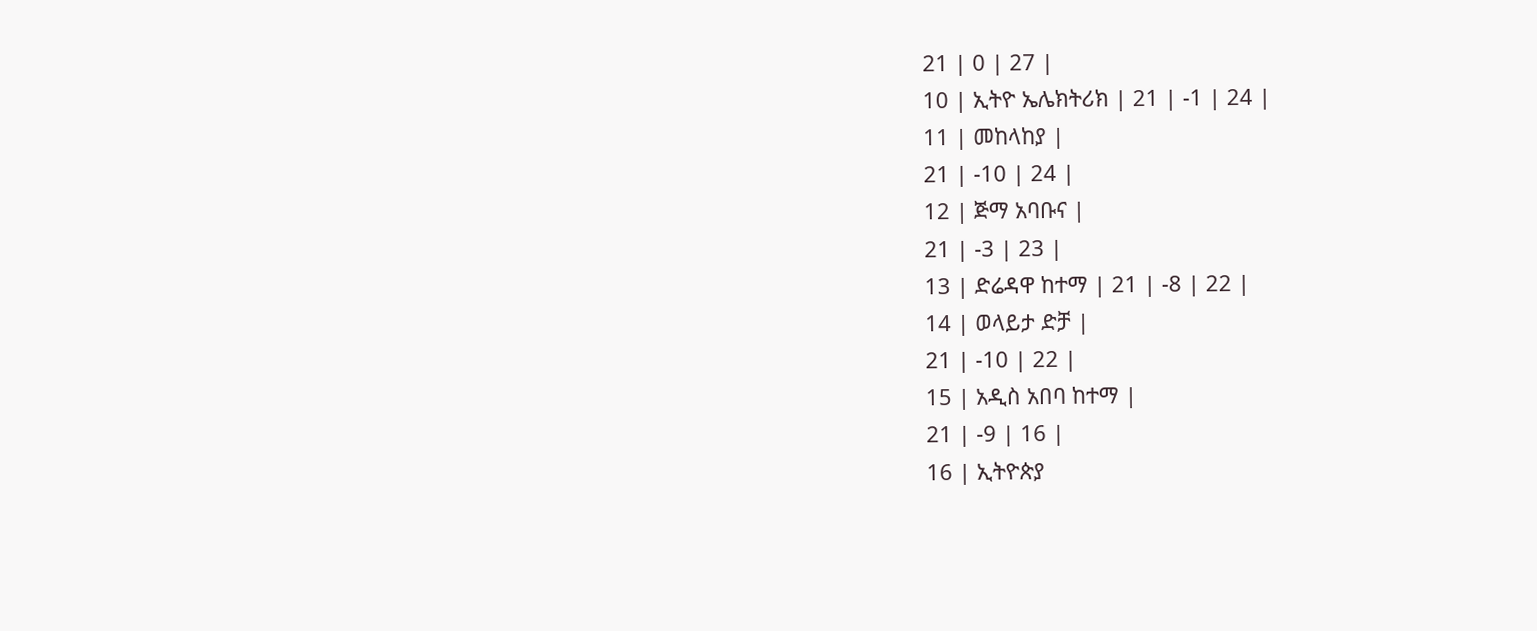21 | 0 | 27 |
10 | ኢትዮ ኤሌክትሪክ | 21 | -1 | 24 |
11 | መከላከያ |
21 | -10 | 24 |
12 | ጅማ አባቡና |
21 | -3 | 23 |
13 | ድሬዳዋ ከተማ | 21 | -8 | 22 |
14 | ወላይታ ድቻ |
21 | -10 | 22 |
15 | አዲስ አበባ ከተማ |
21 | -9 | 16 |
16 | ኢትዮጵያ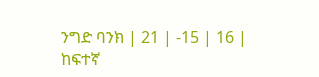ንግድ ባንክ | 21 | -15 | 16 |
ከፍተኛ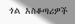ጎል አስቆጣሪዎች